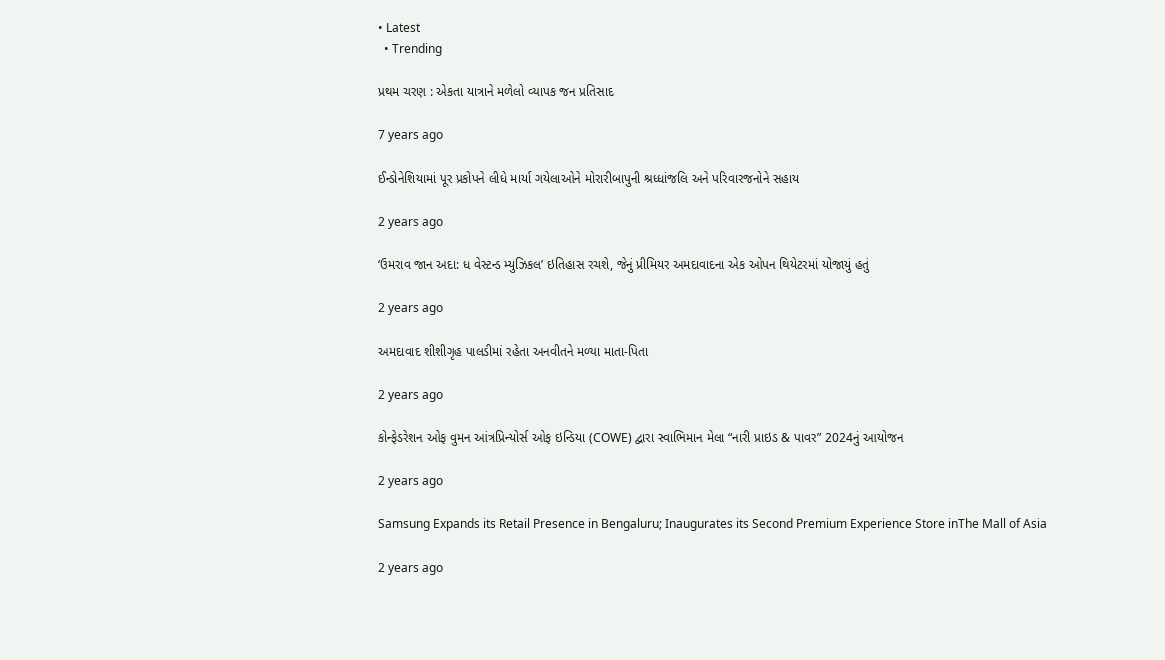• Latest
  • Trending

પ્રથમ ચરણ : એકતા યાત્રાને મળેલો વ્યાપક જન પ્રતિસાદ

7 years ago

ઈન્ડોનેશિયામાં પૂર પ્રકોપને લીધે માર્યા ગયેલાઓને મોરારીબાપુની શ્રધ્ધાંજલિ અને પરિવારજનોને સહાય

2 years ago

‘ઉમરાવ જાન અદા: ધ વેસ્ટન્ડ મ્યુઝિકલ’ ઇતિહાસ રચશે, જેનું પ્રીમિયર અમદાવાદના એક ઓપન થિયેટરમાં યોજાયું હતું

2 years ago

અમદાવાદ શીશીગૃહ પાલડીમાં રહેતા અનવીતને મળ્યા માતા-પિતા

2 years ago

કોન્ફેડરેશન ઓફ વુમન આંત્રપ્રિન્યોર્સ ઓફ ઇન્ડિયા (COWE) દ્વારા સ્વાભિમાન મેલા “નારી પ્રાઇડ & પાવર” 2024નું આયોજન

2 years ago

Samsung Expands its Retail Presence in Bengaluru; Inaugurates its Second Premium Experience Store inThe Mall of Asia

2 years ago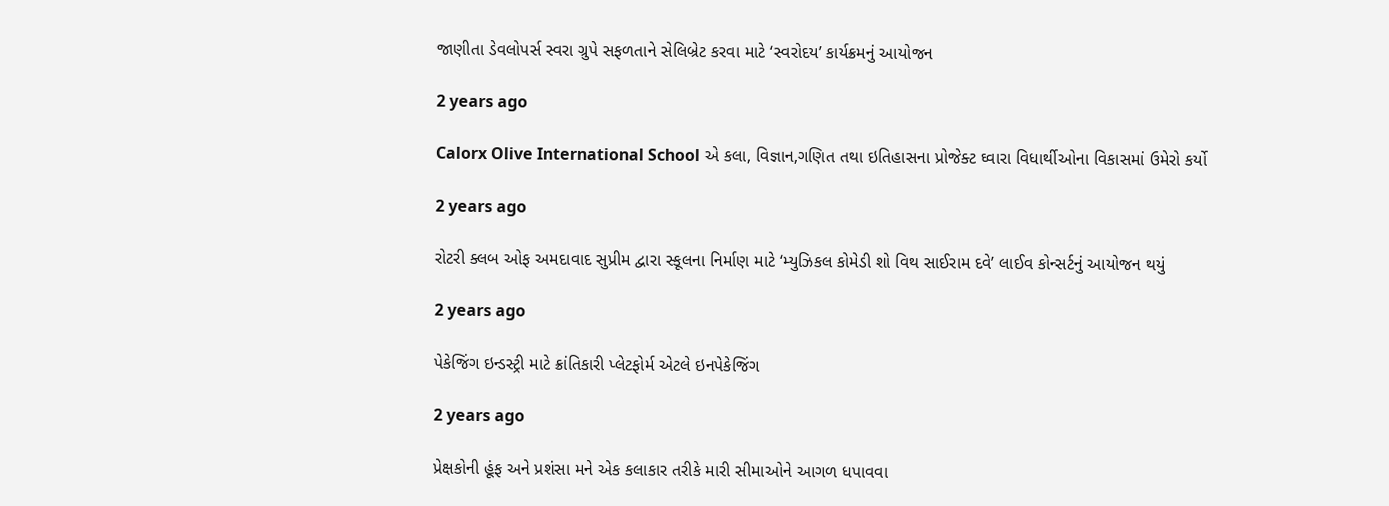જાણીતા ડેવલોપર્સ સ્વરા ગ્રુપે સફળતાને સેલિબ્રેટ કરવા માટે ‘સ્વરોદય’ કાર્યક્રમનું આયોજન

2 years ago

Calorx Olive International School એ કલા, વિજ્ઞાન,ગણિત તથા ઇતિહાસના પ્રોજેક્ટ ઘ્વારા વિધાર્થીઓના વિકાસમાં ઉમેરો કર્યો

2 years ago

રોટરી ક્લબ ઓફ અમદાવાદ સુપ્રીમ દ્વારા સ્કૂલના નિર્માણ માટે ‘મ્યુઝિકલ કોમેડી શો વિથ સાઈરામ દવે’ લાઈવ કોન્સર્ટનું આયોજન થયું

2 years ago

પેકેજિંગ ઇન્ડસ્ટ્રી માટે ક્રાંતિકારી પ્લેટફોર્મ એટલે ઇનપેકેજિંગ

2 years ago

પ્રેક્ષકોની હૂંફ અને પ્રશંસા મને એક કલાકાર તરીકે મારી સીમાઓને આગળ ધપાવવા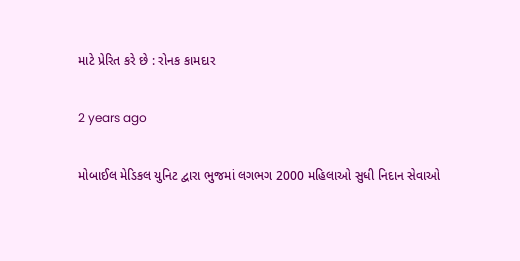માટે પ્રેરિત કરે છે : રોનક કામદાર

2 years ago

મોબાઈલ મેડિકલ યુનિટ દ્વારા ભુજમાં લગભગ 2000 મહિલાઓ સુધી નિદાન સેવાઓ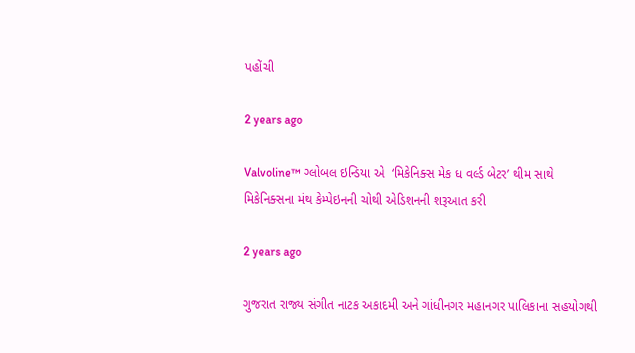પહોંચી

2 years ago

Valvoline™ ગ્લોબલ ઇન્ડિયા એ  ‘મિકેનિક્સ મેક ધ વર્લ્ડ બેટર’ થીમ સાથે મિકેનિક્સના મંથ કેમ્પેઇનની ચોથી એડિશનની શરૂઆત કરી

2 years ago

ગુજરાત રાજ્ય સંગીત નાટક અકાદમી અને ગાંધીનગર મહાનગર પાલિકાના સહયોગથી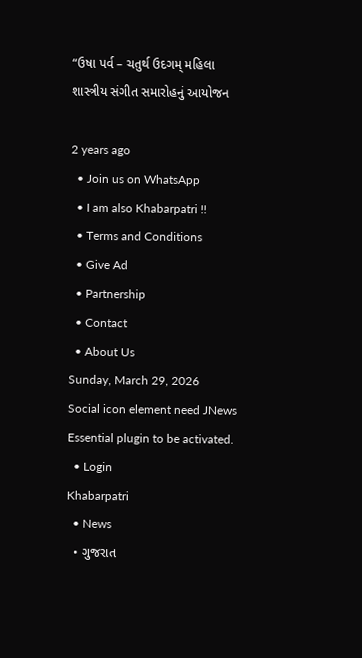“ઉષા પર્વ – ચતુર્થ ઉદગમ્ મહિલા શાસ્ત્રીય સંગીત સમારોહનું આયોજન

2 years ago
  • Join us on WhatsApp
  • I am also Khabarpatri !!
  • Terms and Conditions
  • Give Ad
  • Partnership
  • Contact
  • About Us
Sunday, March 29, 2026
Social icon element need JNews Essential plugin to be activated.
  • Login
Khabarpatri
  • News
  • ગુજરાત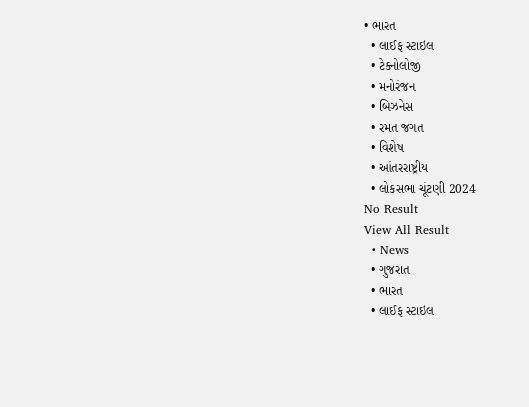• ભારત
  • લાઈફ સ્ટાઇલ
  • ટેક્નોલોજી
  • મનોરંજન
  • બિઝનેસ
  • રમત જગત
  • વિશેષ
  • આંતરરાષ્ટ્રીય
  • લોકસભા ચૂંટણી 2024
No Result
View All Result
  • News
  • ગુજરાત
  • ભારત
  • લાઈફ સ્ટાઇલ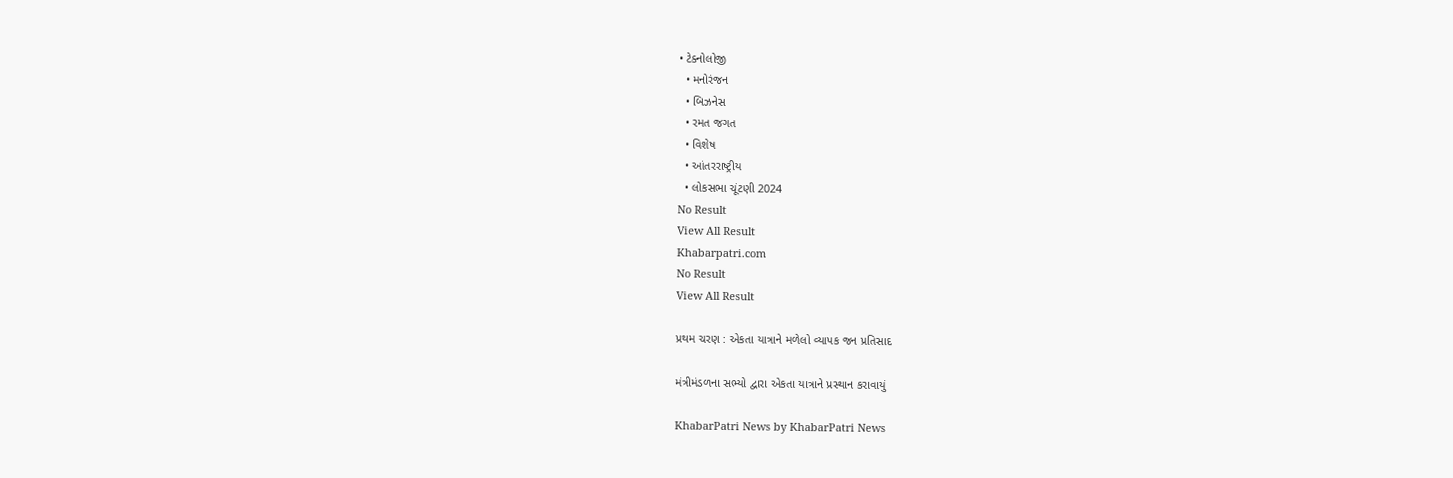• ટેક્નોલોજી
  • મનોરંજન
  • બિઝનેસ
  • રમત જગત
  • વિશેષ
  • આંતરરાષ્ટ્રીય
  • લોકસભા ચૂંટણી 2024
No Result
View All Result
Khabarpatri.com
No Result
View All Result

પ્રથમ ચરણ : એકતા યાત્રાને મળેલો વ્યાપક જન પ્રતિસાદ

મંત્રીમંડળના સભ્યો દ્વારા એકતા યાત્રાને પ્રસ્થાન કરાવાયું

KhabarPatri News by KhabarPatri News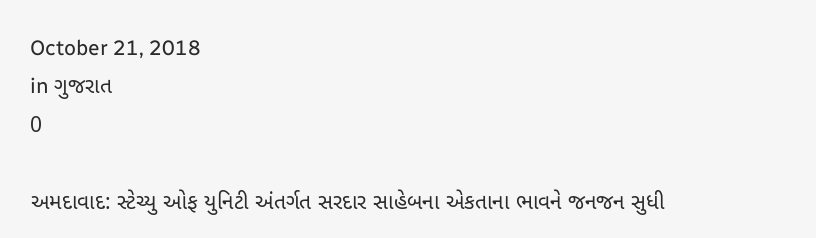October 21, 2018
in ગુજરાત
0

અમદાવાદ: સ્ટેચ્યુ ઓફ યુનિટી અંતર્ગત સરદાર સાહેબના એકતાના ભાવને જનજન સુધી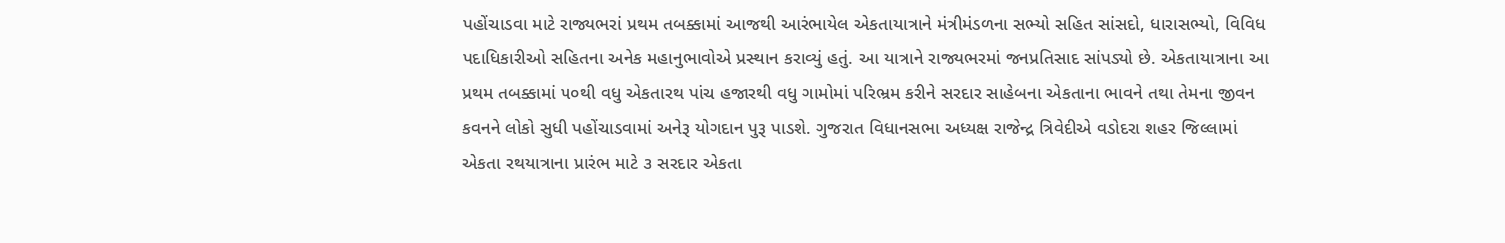પહોંચાડવા માટે રાજ્યભરાં પ્રથમ તબક્કામાં આજથી આરંભાયેલ એકતાયાત્રાને મંત્રીમંડળના સભ્યો સહિત સાંસદો, ધારાસભ્યો, વિવિધ પદાધિકારીઓ સહિતના અનેક મહાનુભાવોએ પ્રસ્થાન કરાવ્યું હતું. આ યાત્રાને રાજ્યભરમાં જનપ્રતિસાદ સાંપડ્યો છે. એકતાયાત્રાના આ પ્રથમ તબક્કામાં ૫૦થી વધુ એકતારથ પાંચ હજારથી વધુ ગામોમાં પરિભ્રમ કરીને સરદાર સાહેબના એકતાના ભાવને તથા તેમના જીવન કવનને લોકો સુધી પહોંચાડવામાં અનેરૂ યોગદાન પુરૂ પાડશે. ગુજરાત વિધાનસભા અધ્યક્ષ રાજેન્દ્ર ત્રિવેદીએ વડોદરા શહર જિલ્લામાં એકતા રથયાત્રાના પ્રારંભ માટે ૩ સરદાર એકતા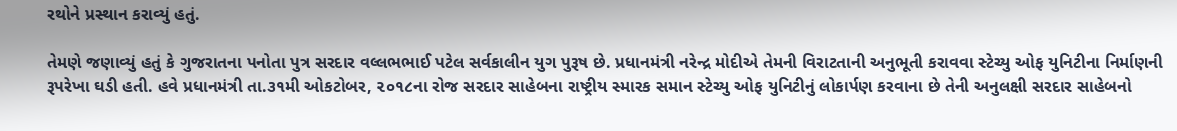રથોને પ્રસ્થાન કરાવ્યું હતું.

તેમણે જણાવ્યું હતું કે ગુજરાતના પનોતા પુત્ર સરદાર વલ્લભભાઈ પટેલ સર્વકાલીન યુગ પુરૂષ છે. પ્રધાનમંત્રી નરેન્દ્ર મોદીએ તેમની વિરાટતાની અનુભૂતી કરાવવા સ્ટેચ્યુ ઓફ યુનિટીના નિર્માણની રૂપરેખા ઘડી હતી. હવે પ્રધાનમંત્રી તા.૩૧મી ઓકટોબર, ૨૦૧૮ના રોજ સરદાર સાહેબના રાષ્ટ્રીય સ્મારક સમાન સ્ટેચ્યુ ઓફ યુનિટીનું લોકાર્પણ કરવાના છે તેની અનુલક્ષી સરદાર સાહેબનો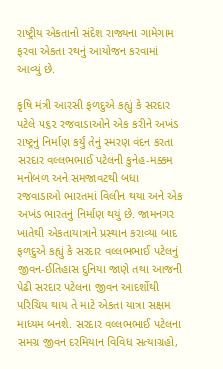રાષ્ટ્રીય એકતાનો સંદેશ રાજ્યના ગામેગામ ફરવા એકતા રથનું આયોજન કરવામાં આવ્યું છે.

કૃષિ મંત્રી આરસી ફળદુએ કહ્યું કે સરદાર પટેલે ૫૬૨ રજવાડાઓને એક કરીને અખંડ રાષ્ટ્રનું નિર્માણ કર્યું તેનું સ્મરણ વંદન કરતા સરદાર વલ્લભભાઈ પટેલની કુનેહ-મક્કમ મનોબળ અને સમજાવટથી બધા રજવાડાઓ ભારતમાં વિલીન થયા અને એક અખંડ ભારતનું નિર્માણ થયું છે. જામનગર ખાતેથી એકતાયાત્રાને પ્રસ્થાન કરાવ્યા બાદ ફળદુએ કહ્યું કે સરદાર વલ્લભભાઈ પટેલનું જીવન-ઈતિહાસ દુનિયા જાણે તથા આજની પેઢી સરદાર પટેલના જીવન આદર્શોથી પરિચિય થાય તે માટે એકતા યાત્રા સક્ષમ માધ્યમ બનશે. સરદાર વલ્લભભાઈ પટેલના સમગ્ર જીવન દરમિયાન વિવિધ સત્યાગ્રહો,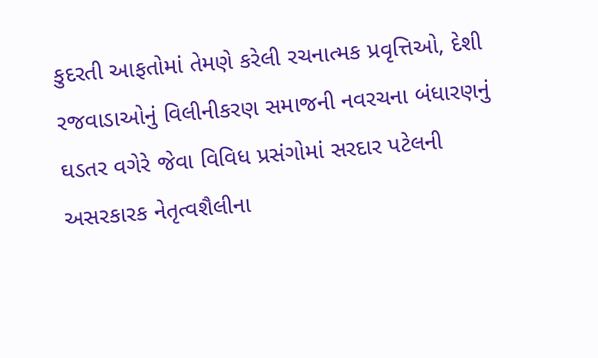કુદરતી આફતોમાં તેમણે કરેલી રચનાત્મક પ્રવૃત્તિઓ, દેશી રજવાડાઓનું વિલીનીકરણ સમાજની નવરચના બંધારણનું ઘડતર વગેરે જેવા વિવિધ પ્રસંગોમાં સરદાર પટેલની અસરકારક નેતૃત્વશૈલીના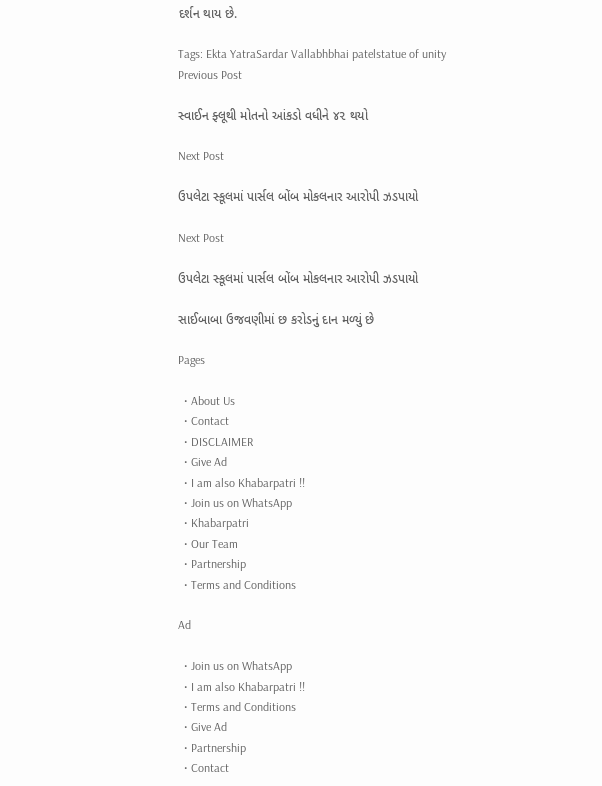દર્શન થાય છે.

Tags: Ekta YatraSardar Vallabhbhai patelstatue of unity
Previous Post

સ્વાઈન ફ્લૂથી મોતનો આંકડો વધીને ૪૨ થયો

Next Post

ઉપલેટા સ્કૂલમાં પાર્સલ બોંબ મોકલનાર આરોપી ઝડપાયો

Next Post

ઉપલેટા સ્કૂલમાં પાર્સલ બોંબ મોકલનાર આરોપી ઝડપાયો

સાઈબાબા ઉજવણીમાં છ કરોડનું દાન મળ્યું છે

Pages

  • About Us
  • Contact
  • DISCLAIMER
  • Give Ad
  • I am also Khabarpatri !!
  • Join us on WhatsApp
  • Khabarpatri
  • Our Team
  • Partnership
  • Terms and Conditions

Ad

  • Join us on WhatsApp
  • I am also Khabarpatri !!
  • Terms and Conditions
  • Give Ad
  • Partnership
  • Contact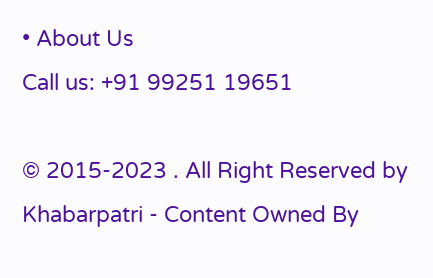• About Us
Call us: +91 99251 19651

© 2015-2023 . All Right Reserved by Khabarpatri - Content Owned By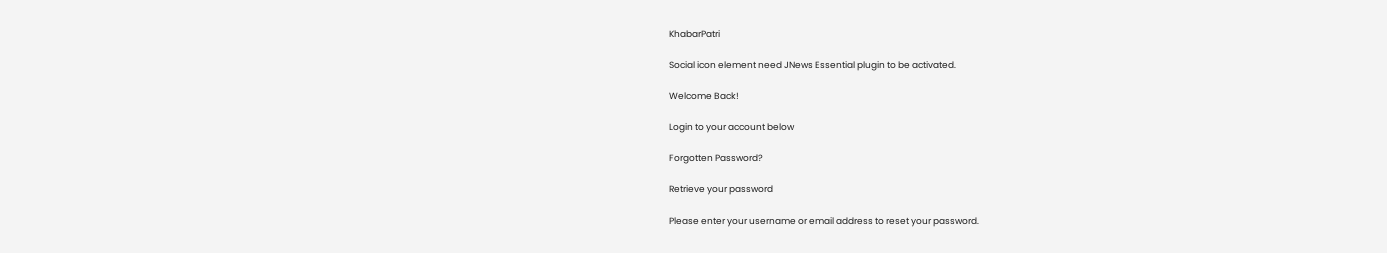KhabarPatri

Social icon element need JNews Essential plugin to be activated.

Welcome Back!

Login to your account below

Forgotten Password?

Retrieve your password

Please enter your username or email address to reset your password.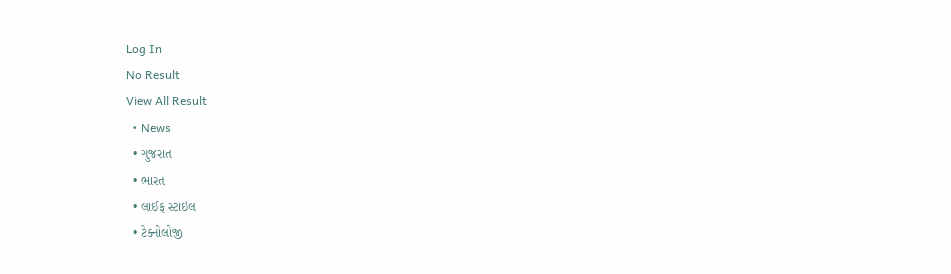Log In
No Result
View All Result
  • News
  • ગુજરાત
  • ભારત
  • લાઈફ સ્ટાઇલ
  • ટેક્નોલોજી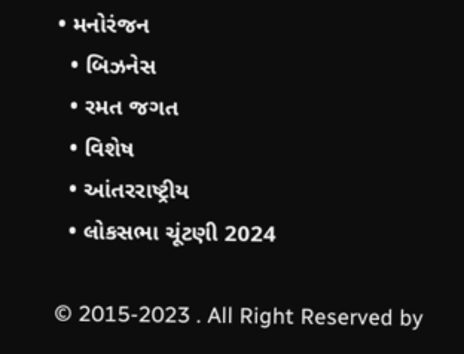• મનોરંજન
  • બિઝનેસ
  • રમત જગત
  • વિશેષ
  • આંતરરાષ્ટ્રીય
  • લોકસભા ચૂંટણી 2024

© 2015-2023 . All Right Reserved by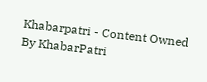Khabarpatri - Content Owned By KhabarPatri